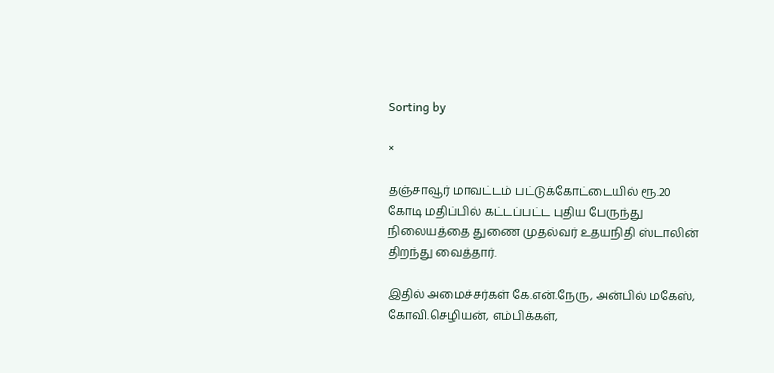Sorting by

×

தஞ்சாவூர் மாவட்டம் பட்டுக்கோட்டையில் ரூ.20 கோடி மதிப்பில் கட்டப்பட்ட புதிய பேருந்து நிலையத்தை துணை முதல்வர் உதயநிதி ஸ்டாலின் திறந்து வைத்தார்.

இதில் அமைச்சர்கள் கே.என்.நேரு, அன்பில் மகேஸ், கோவி.செழியன், எம்பிக்கள்,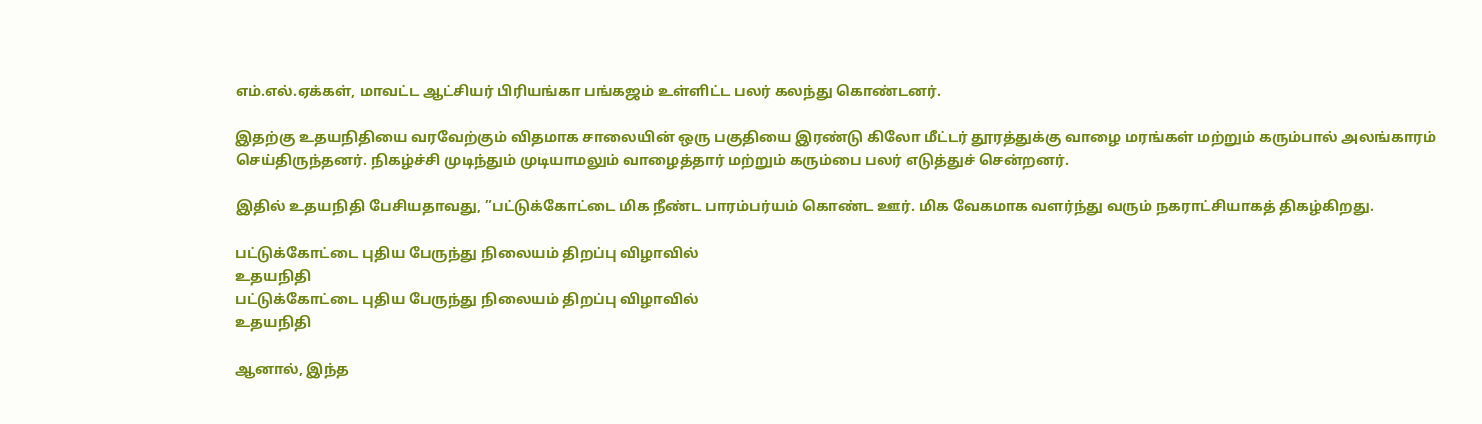எம்.எல்.ஏக்கள், மாவட்ட ஆட்சியர் பிரியங்கா பங்கஜம் உள்ளிட்ட பலர் கலந்து கொண்டனர்.

இதற்கு உதயநிதியை வரவேற்கும் விதமாக சாலையின் ஒரு பகுதியை இரண்டு கிலோ மீட்டர் தூரத்துக்கு வாழை மரங்கள் மற்றும் கரும்பால் அலங்காரம் செய்திருந்தனர். நிகழ்ச்சி முடிந்தும் முடியாமலும் வாழைத்தார் மற்றும் கரும்பை பலர் எடுத்துச் சென்றனர்.

இதில் உதயநிதி பேசியதாவது, ”பட்டுக்கோட்டை மிக நீண்ட பாரம்பர்யம் கொண்ட ஊர். மிக வேகமாக வளர்ந்து வரும் நகராட்சியாகத் திகழ்கிறது.

பட்டுக்கோட்டை புதிய பேருந்து நிலையம் திறப்பு விழாவில்
உதயநிதி
பட்டுக்கோட்டை புதிய பேருந்து நிலையம் திறப்பு விழாவில்
உதயநிதி

ஆனால், இந்த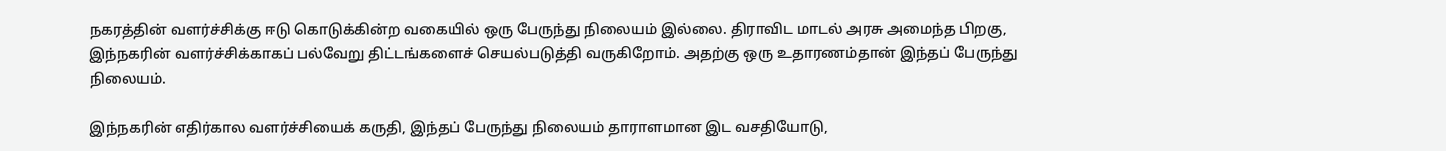நகரத்தின் வளர்ச்சிக்கு ஈடு கொடுக்கின்ற வகையில் ஒரு பேருந்து நிலையம் இல்லை. திராவிட மாடல் அரசு அமைந்த பிறகு, இந்நகரின் வளர்ச்சிக்காகப் பல்வேறு திட்டங்களைச் செயல்படுத்தி வருகிறோம். அதற்கு ஒரு உதாரணம்தான் இந்தப் பேருந்து நிலையம்.

இந்நகரின் எதிர்கால வளர்ச்சியைக் கருதி, இந்தப் பேருந்து நிலையம் தாராளமான இட வசதியோடு,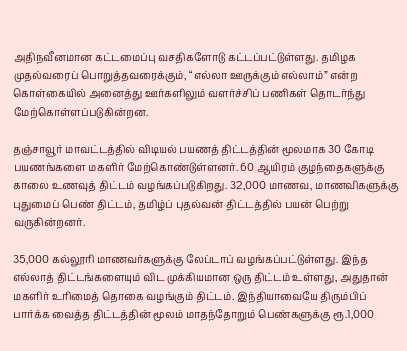அதிநவீனமான கட்டமைப்பு வசதிகளோடு கட்டப்பட்டுள்ளது. தமிழக முதல்வரைப் பொறுத்தவரைக்கும், “எல்லா ஊருக்கும் எல்லாம்” என்ற கொள்கையில் அனைத்து ஊர்களிலும் வளர்ச்சிப் பணிகள் தொடர்ந்து மேற்கொள்ளப்படுகின்றன.

தஞ்சாவூர் மாவட்டத்தில் விடியல் பயணத் திட்டத்தின் மூலமாக 30 கோடி பயணங்களை மகளிர் மேற்கொண்டுள்ளனர். 60 ஆயிரம் குழந்தைகளுக்கு காலை உணவுத் திட்டம் வழங்கப்படுகிறது. 32,000 மாணவ, மாணவிகளுக்கு புதுமைப் பெண் திட்டம், தமிழ்ப் புதல்வன் திட்டத்தில் பயன் பெற்று வருகின்றனர்.

35,000 கல்லூரி மாணவர்களுக்கு லேப்டாப் வழங்கப்பட்டுள்ளது. இந்த எல்லாத் திட்டங்களையும் விட முக்கியமான ஒரு திட்டம் உள்ளது, அதுதான் மகளிர் உரிமைத் தொகை வழங்கும் திட்டம். இந்தியாவையே திரும்பிப் பார்க்க வைத்த திட்டத்தின் மூலம் மாதந்தோறும் பெண்களுக்கு ரூ.1,000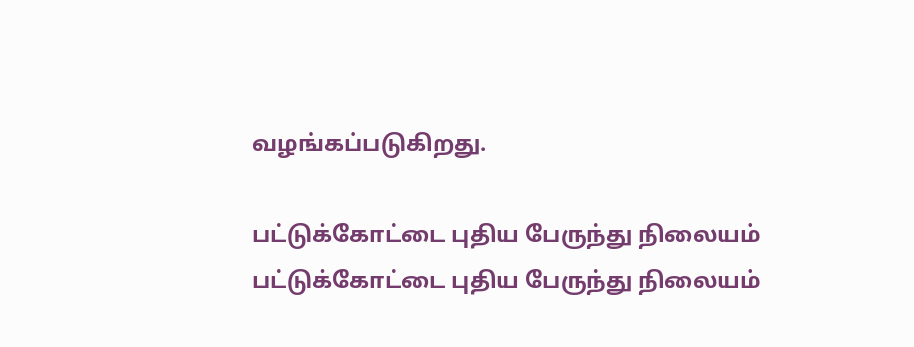வழங்கப்படுகிறது.

பட்டுக்கோட்டை புதிய பேருந்து நிலையம்
பட்டுக்கோட்டை புதிய பேருந்து நிலையம்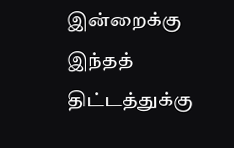இன்றைக்கு இந்தத் திட்டத்துக்கு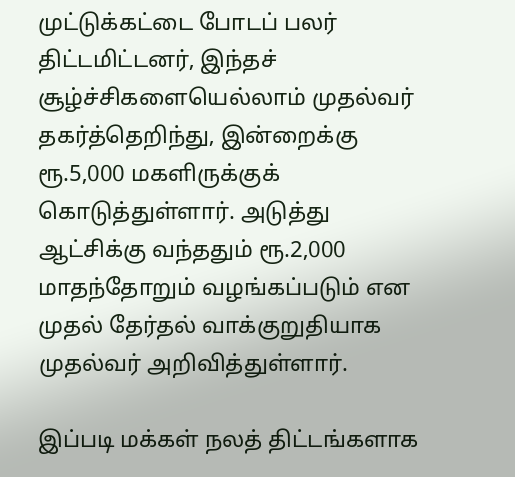முட்டுக்கட்டை போடப் பலர் திட்டமிட்டனர், இந்தச் சூழ்ச்சிகளையெல்லாம் முதல்வர் தகர்த்தெறிந்து, இன்றைக்கு ரூ.5,000 மகளிருக்குக் கொடுத்துள்ளார். அடுத்து ஆட்சிக்கு வந்ததும் ரூ.2,000 மாதந்தோறும் வழங்கப்படும் என முதல் தேர்தல் வாக்குறுதியாக முதல்வர் அறிவித்துள்ளார்.

இப்படி மக்கள் நலத் திட்டங்களாக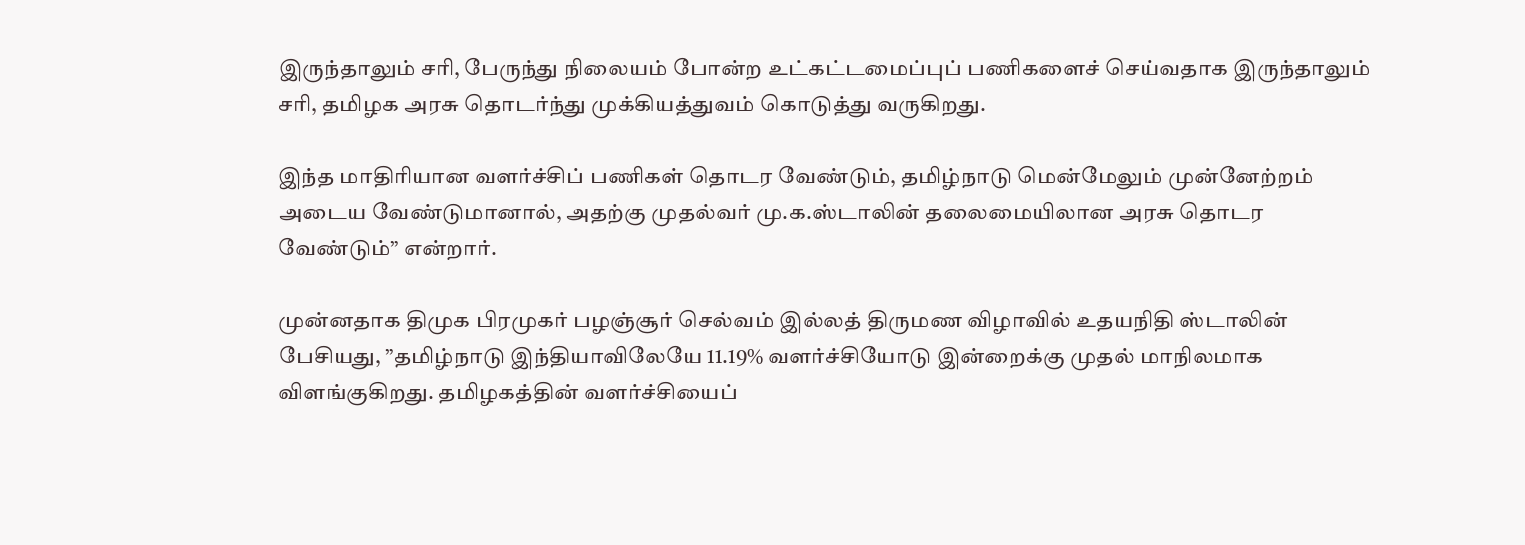இருந்தாலும் சரி, பேருந்து நிலையம் போன்ற உட்கட்டமைப்புப் பணிகளைச் செய்வதாக இருந்தாலும் சரி, தமிழக அரசு தொடர்ந்து முக்கியத்துவம் கொடுத்து வருகிறது.

இந்த மாதிரியான வளர்ச்சிப் பணிகள் தொடர வேண்டும், தமிழ்நாடு மென்மேலும் முன்னேற்றம் அடைய வேண்டுமானால், அதற்கு முதல்வர் மு.க.ஸ்டாலின் தலைமையிலான அரசு தொடர வேண்டும்” என்றார்.

முன்னதாக திமுக பிரமுகர் பழஞ்சூர் செல்வம் இல்லத் திருமண விழாவில் உதயநிதி ஸ்டாலின் பேசியது, ”தமிழ்நாடு இந்தியாவிலேயே 11.19% வளர்ச்சியோடு இன்றைக்கு முதல் மாநிலமாக விளங்குகிறது. தமிழகத்தின் வளர்ச்சியைப்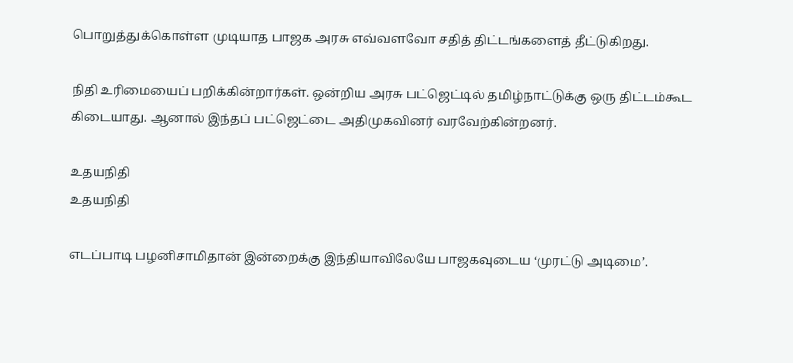பொறுத்துக்கொள்ள முடியாத பாஜக அரசு எவ்வளவோ சதித் திட்டங்களைத் தீட்டுகிறது.

நிதி உரிமையைப் பறிக்கின்றார்கள். ஒன்றிய அரசு பட்ஜெட்டில் தமிழ்நாட்டுக்கு ஒரு திட்டம்கூட கிடையாது. ஆனால் இந்தப் பட்ஜெட்டை அதிமுகவினர் வரவேற்கின்றனர்.

உதயநிதி
உதயநிதி

எடப்பாடி பழனிசாமிதான் இன்றைக்கு இந்தியாவிலேயே பாஜகவுடைய ‘முரட்டு அடிமை’.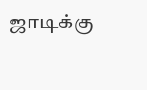ஜாடிக்கு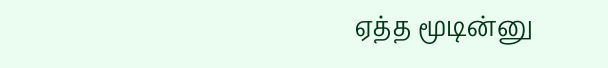ஏத்த மூடின்னு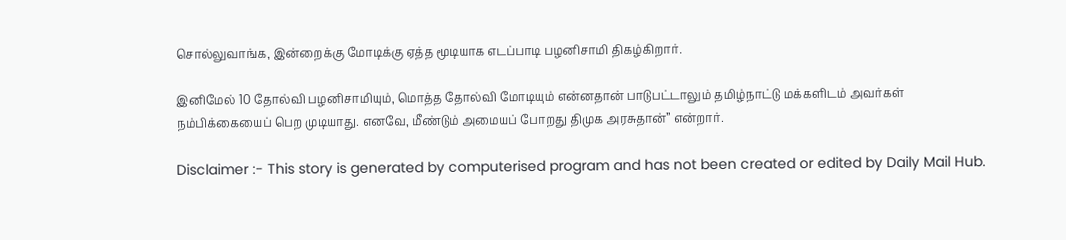சொல்லுவாங்க, இன்றைக்கு மோடிக்கு ஏத்த மூடியாக எடப்பாடி பழனிசாமி திகழ்கிறார்.

இனிமேல் 10 தோல்வி பழனிசாமியும், மொத்த தோல்வி மோடியும் என்னதான் பாடுபட்டாலும் தமிழ்நாட்டு மக்களிடம் அவர்கள் நம்பிக்கையைப் பெற முடியாது. எனவே, மீண்டும் அமையப் போறது திமுக அரசுதான்” என்றார்.

Disclaimer :- This story is generated by computerised program and has not been created or edited by Daily Mail Hub.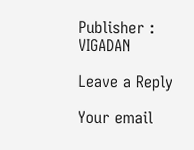Publisher : VIGADAN

Leave a Reply

Your email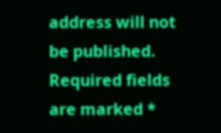address will not be published. Required fields are marked *